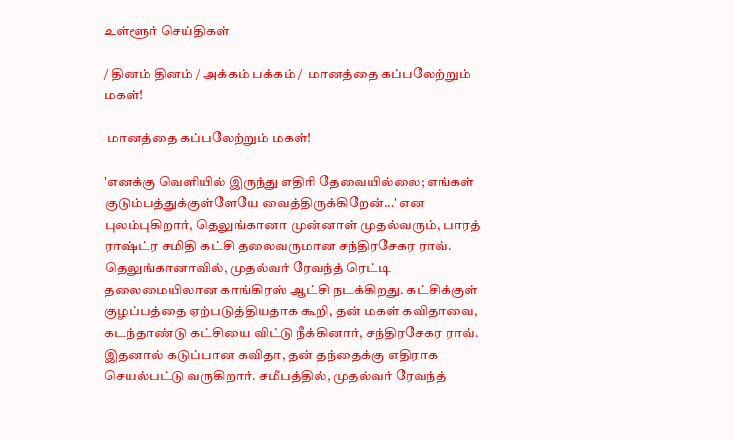உள்ளூர் செய்திகள்

/ தினம் தினம் / அக்கம் பக்கம் /  மானத்தை கப்பலேற்றும் மகள்!

 மானத்தை கப்பலேற்றும் மகள்!

'எனக்கு வெளியில் இருந்து எதிரி தேவையில்லை; எங்கள் குடும்பத்துக்குள்ளேயே வைத்திருக்கிறேன்...' என புலம்புகிறார், தெலுங்கானா முன்னாள் முதல்வரும், பாரத் ராஷ்ட்ர சமிதி கட்சி தலைவருமான சந்திரசேகர ராவ். தெலுங்கானாவில், முதல்வர் ரேவந்த் ரெட்டி தலைமையிலான காங்கிரஸ் ஆட்சி நடக்கிறது. கட்சிக்குள் குழப்பத்தை ஏற்படுத்தியதாக கூறி, தன் மகள் கவிதாவை, கடந்தாண்டு கட்சியை விட்டு நீக்கினார், சந்திரசேகர ராவ். இதனால் கடுப்பான கவிதா, தன் தந்தைக்கு எதிராக செயல்பட்டு வருகிறார். சமீபத்தில், முதல்வர் ரேவந்த்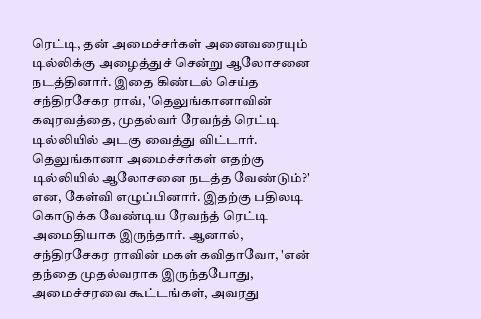ரெட்டி, தன் அமைச்சர்கள் அனைவரையும் டில்லிக்கு அழைத்துச் சென்று ஆலோசனை நடத்தினார். இதை கிண்டல் செய்த சந்திரசேகர ராவ், 'தெலுங்கானாவின் கவுரவத்தை, முதல்வர் ரேவந்த் ரெட்டி டில்லியில் அடகு வைத்து விட்டார். தெலுங்கானா அமைச்சர்கள் எதற்கு டில்லியில் ஆலோசனை நடத்த வேண்டும்?' என, கேள்வி எழுப்பினார். இதற்கு பதிலடி கொடுக்க வேண்டிய ரேவந்த் ரெட்டி அமைதியாக இருந்தார். ஆனால், சந்திரசேகர ராவின் மகள் கவிதாவோ, 'என் தந்தை முதல்வராக இருந்தபோது, அமைச்சரவை கூட்டங்கள், அவரது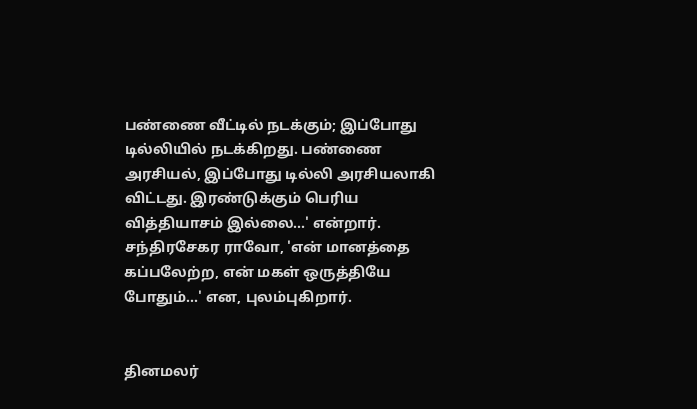பண்ணை வீட்டில் நடக்கும்; இப்போது டில்லியில் நடக்கிறது. பண்ணை அரசியல், இப்போது டில்லி அரசியலாகி விட்டது. இரண்டுக்கும் பெரிய வித்தியாசம் இல்லை...' என்றார். சந்திரசேகர ராவோ, 'என் மானத்தை கப்பலேற்ற, என் மகள் ஒருத்தியே போதும்...' என, புலம்புகிறார்.


தினமலர்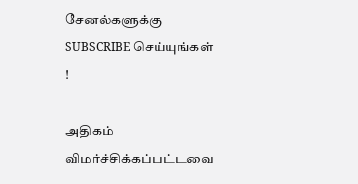சேனல்களுக்கு SUBSCRIBE செய்யுங்கள் !

அதிகம் விமர்ச்சிக்கப்பட்டவை